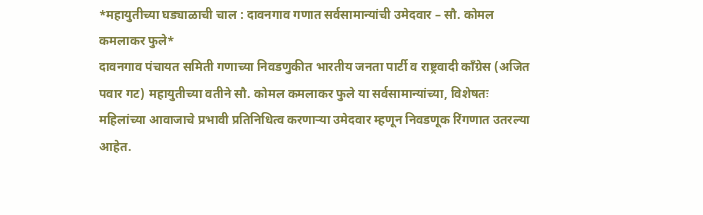*महायुतीच्या घड्याळाची चाल : दावनगाव गणात सर्वसामान्यांची उमेदवार – सौ. कोमल कमलाकर फुले*
दावनगाव पंचायत समिती गणाच्या निवडणुकीत भारतीय जनता पार्टी व राष्ट्रवादी काँग्रेस (अजित पवार गट) महायुतीच्या वतीने सौ. कोमल कमलाकर फुले या सर्वसामान्यांच्या, विशेषतः महिलांच्या आवाजाचे प्रभावी प्रतिनिधित्व करणाऱ्या उमेदवार म्हणून निवडणूक रिंगणात उतरल्या आहेत.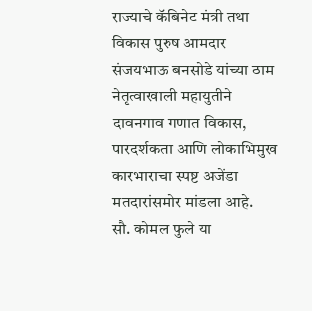राज्याचे कॅबिनेट मंत्री तथा विकास पुरुष आमदार संजयभाऊ बनसोडे यांच्या ठाम नेतृत्वाखाली महायुतीने दावनगाव गणात विकास, पारदर्शकता आणि लोकाभिमुख कारभाराचा स्पष्ट अजेंडा मतदारांसमोर मांडला आहे.
सौ. कोमल फुले या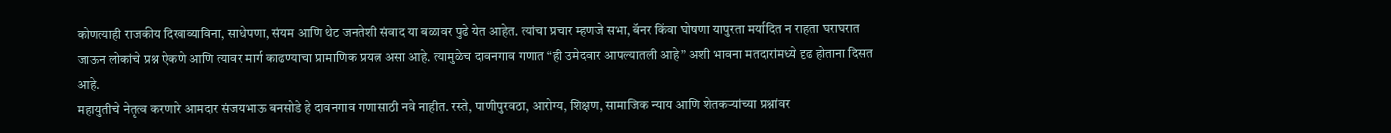कोणत्याही राजकीय दिखाव्याविना, साधेपणा, संयम आणि थेट जनतेशी संवाद या बळावर पुढे येत आहेत. त्यांचा प्रचार म्हणजे सभा, बॅनर किंवा घोषणा यापुरता मर्यादित न राहता घराघरात जाऊन लोकांचे प्रश्न ऐकणे आणि त्यावर मार्ग काढण्याचा प्रामाणिक प्रयत्न असा आहे. त्यामुळेच दावनगाव गणात “ही उमेदवार आपल्यातली आहे” अशी भावना मतदारांमध्ये दृढ होताना दिसत आहे.
महायुतीचे नेतृत्व करणारे आमदार संजयभाऊ बनसोडे हे दावनगाव गणासाठी नवे नाहीत. रस्ते, पाणीपुरवठा, आरोग्य, शिक्षण, सामाजिक न्याय आणि शेतकऱ्यांच्या प्रश्नांवर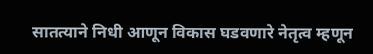सातत्याने निधी आणून विकास घडवणारे नेतृत्व म्हणून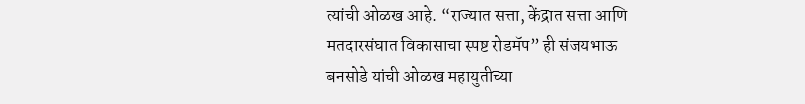त्यांची ओळख आहे. “राज्यात सत्ता, केंद्रात सत्ता आणि मतदारसंघात विकासाचा स्पष्ट रोडमॅप” ही संजयभाऊ बनसोडे यांची ओळख महायुतीच्या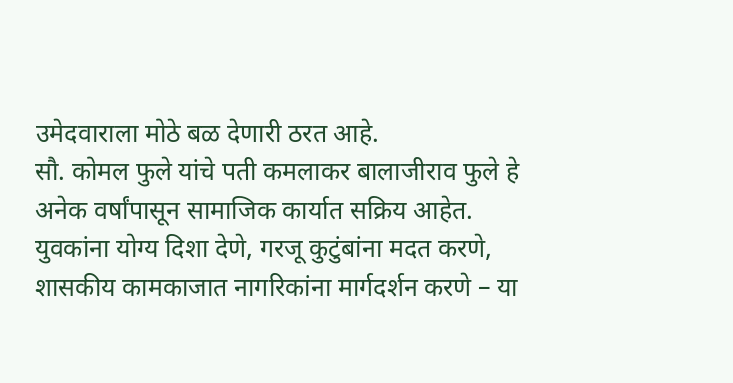उमेदवाराला मोठे बळ देणारी ठरत आहे.
सौ. कोमल फुले यांचे पती कमलाकर बालाजीराव फुले हे अनेक वर्षांपासून सामाजिक कार्यात सक्रिय आहेत. युवकांना योग्य दिशा देणे, गरजू कुटुंबांना मदत करणे, शासकीय कामकाजात नागरिकांना मार्गदर्शन करणे – या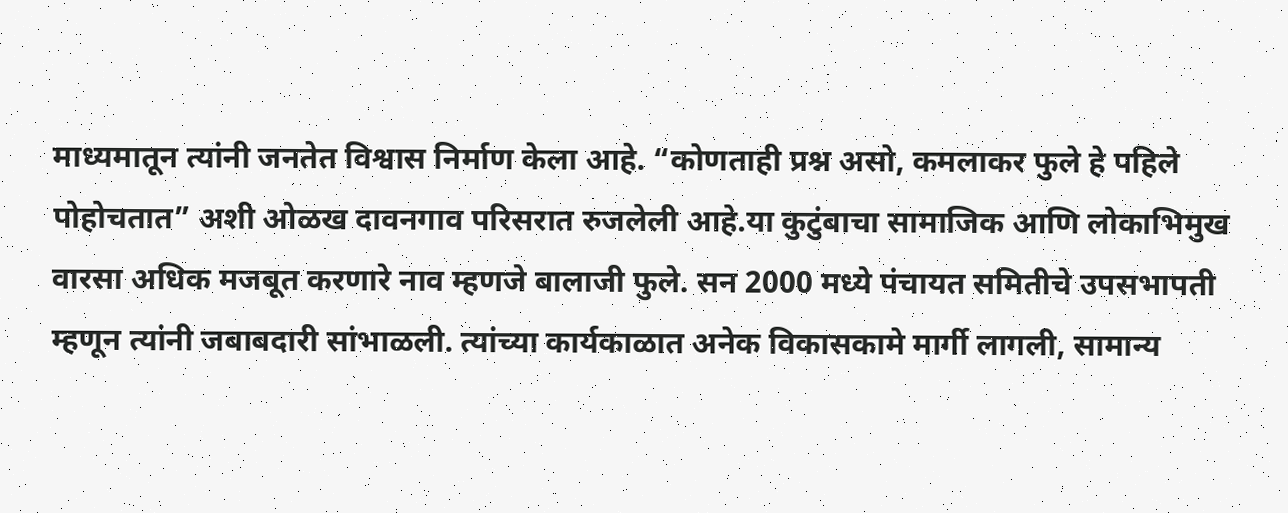माध्यमातून त्यांनी जनतेत विश्वास निर्माण केला आहे. “कोणताही प्रश्न असो, कमलाकर फुले हे पहिले पोहोचतात” अशी ओळख दावनगाव परिसरात रुजलेली आहे.या कुटुंबाचा सामाजिक आणि लोकाभिमुख वारसा अधिक मजबूत करणारे नाव म्हणजे बालाजी फुले. सन 2000 मध्ये पंचायत समितीचे उपसभापती म्हणून त्यांनी जबाबदारी सांभाळली. त्यांच्या कार्यकाळात अनेक विकासकामे मार्गी लागली, सामान्य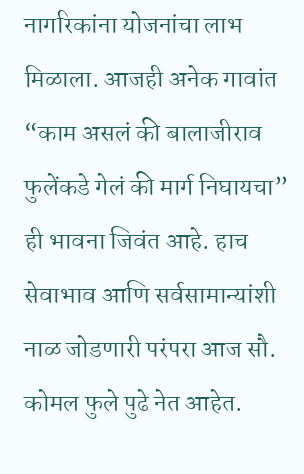नागरिकांना योजनांचा लाभ मिळाला. आजही अनेक गावांत “काम असलं की बालाजीराव फुलेंकडे गेलं की मार्ग निघायचा” ही भावना जिवंत आहे. हाच सेवाभाव आणि सर्वसामान्यांशी नाळ जोडणारी परंपरा आज सौ. कोमल फुले पुढे नेत आहेत.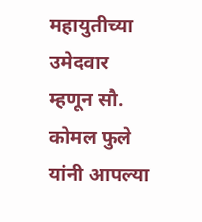महायुतीच्या उमेदवार म्हणून सौ. कोमल फुले यांनी आपल्या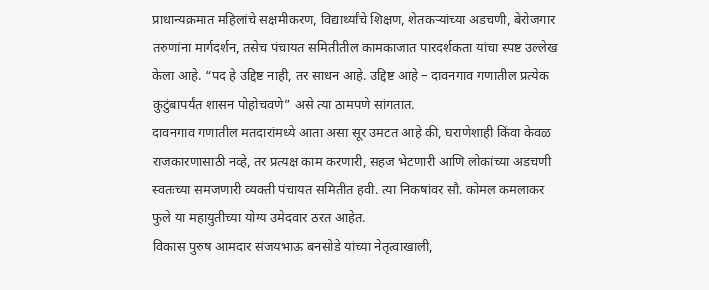प्राधान्यक्रमात महिलांचे सक्षमीकरण, विद्यार्थ्यांचे शिक्षण, शेतकऱ्यांच्या अडचणी, बेरोजगार तरुणांना मार्गदर्शन, तसेच पंचायत समितीतील कामकाजात पारदर्शकता यांचा स्पष्ट उल्लेख केला आहे. “पद हे उद्दिष्ट नाही, तर साधन आहे. उद्दिष्ट आहे – दावनगाव गणातील प्रत्येक कुटुंबापर्यंत शासन पोहोचवणे” असे त्या ठामपणे सांगतात.
दावनगाव गणातील मतदारांमध्ये आता असा सूर उमटत आहे की, घराणेशाही किंवा केवळ राजकारणासाठी नव्हे, तर प्रत्यक्ष काम करणारी, सहज भेटणारी आणि लोकांच्या अडचणी स्वतःच्या समजणारी व्यक्ती पंचायत समितीत हवी. त्या निकषांवर सौ. कोमल कमलाकर फुले या महायुतीच्या योग्य उमेदवार ठरत आहेत.
विकास पुरुष आमदार संजयभाऊ बनसोडे यांच्या नेतृत्वाखाली,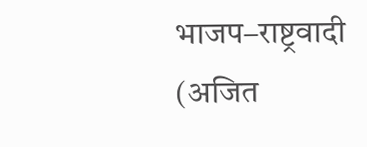भाजप–राष्ट्रवादी (अजित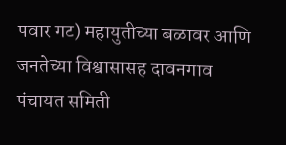पवार गट) महायुतीच्या बळावर आणि जनतेच्या विश्वासासह दावनगाव पंचायत समिती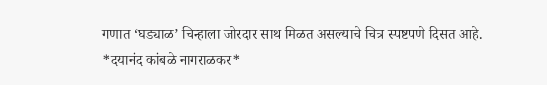गणात ‘घड्याळ’ चिन्हाला जोरदार साथ मिळत असल्याचे चित्र स्पष्टपणे दिसत आहे.
*दयानंद कांबळे नागराळकर*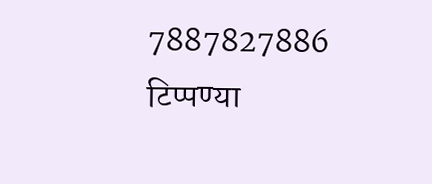7887827886
टिप्पण्या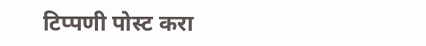टिप्पणी पोस्ट करा